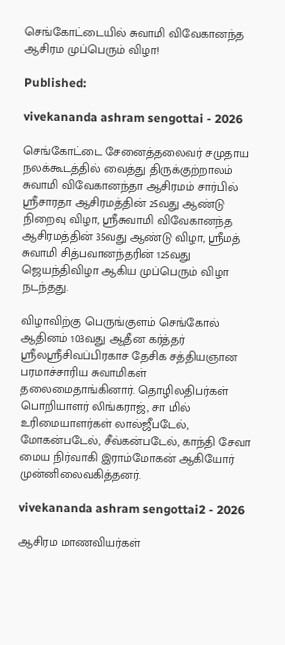செங்கோட்டையில் சுவாமி விவேகானந்த ஆசிரம முப்பெரும் விழா!

Published:

vivekananda ashram sengottai - 2026

செங்கோட்டை சேனைத்தலைவர் சமுதாய நலக்கூடத்தில் வைத்து திருக்குற்றாலம் சுவாமி விவேகானந்தா ஆசிரமம் சார்பில் ஸ்ரீசாரதா ஆசிரமத்தின் 25வது ஆண்டு நிறைவு விழா, ஸ்ரீசுவாமி விவேகானந்த ஆசிரமத்தின் 35வது ஆண்டு விழா, ஸ்ரீமத் சுவாமி சித்பவானந்தரின் 125வது ஜெயந்திவிழா ஆகிய முப்பெரும் விழா நடந்தது.

விழாவிற்கு பெருங்குளம் செங்கோல் ஆதினம் 103வது ஆதீன கர்த்தர் ஸ்ரீலஸ்ரீசிவப்பிரகாச தேசிக சத்தியஞான பரமாச்சாரிய சுவாமிகள் தலைமைதாங்கினார். தொழிலதிபர்கள் பொறியாளர் லிங்கராஜ், சா மில் உரிமையாளர்கள் லால்ஜீபடேல், மோகன்படேல், சீவ்கன்படேல், காந்தி சேவா மைய நிர்வாகி இராம்மோகன் ஆகியோர் முன்னிலைவகித்தனர்.

vivekananda ashram sengottai2 - 2026

ஆசிரம மாணவியர்கள்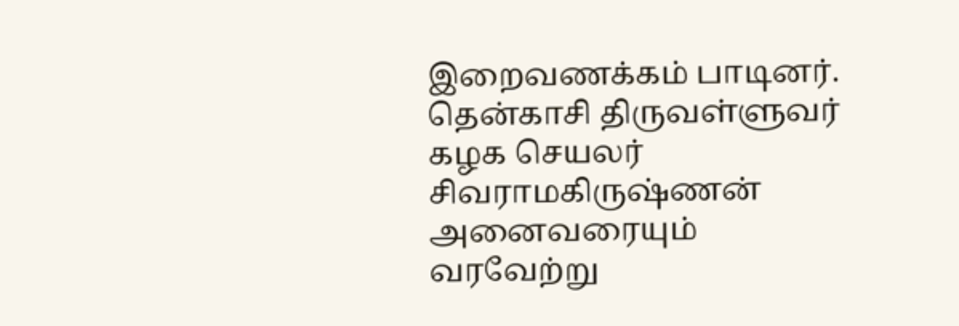இறைவணக்கம் பாடினர். தென்காசி திருவள்ளுவர் கழக செயலர் சிவராமகிருஷ்ணன் அனைவரையும் வரவேற்று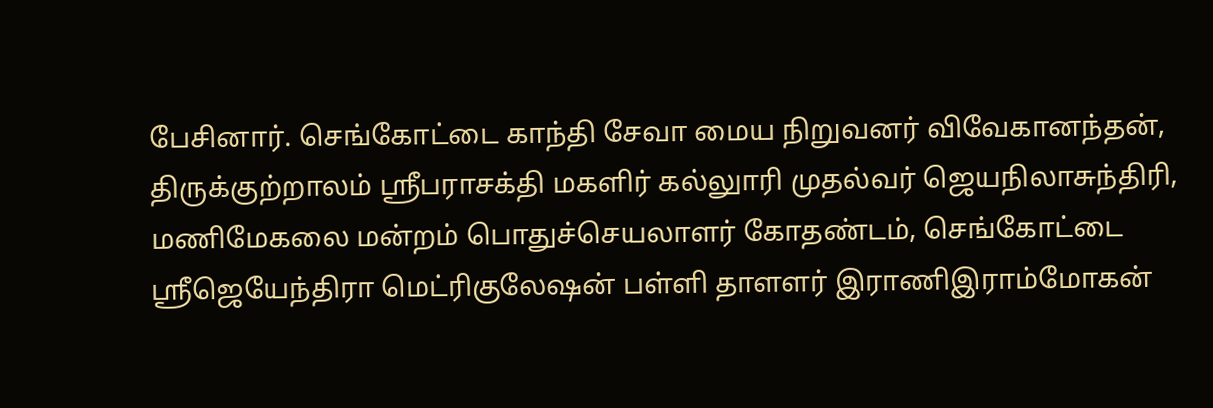பேசினார். செங்கோட்டை காந்தி சேவா மைய நிறுவனர் விவேகானந்தன், திருக்குற்றாலம் ஸ்ரீபராசக்தி மகளிர் கல்லுாரி முதல்வர் ஜெயநிலாசுந்திரி, மணிமேகலை மன்றம் பொதுச்செயலாளர் கோதண்டம், செங்கோட்டை ஸ்ரீஜெயேந்திரா மெட்ரிகுலேஷன் பள்ளி தாளளர் இராணிஇராம்மோகன்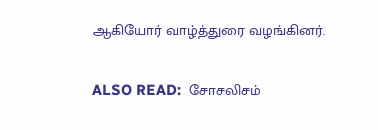ஆகியோர் வாழ்த்துரை வழங்கினர்.

ALSO READ:  சோசலிசம்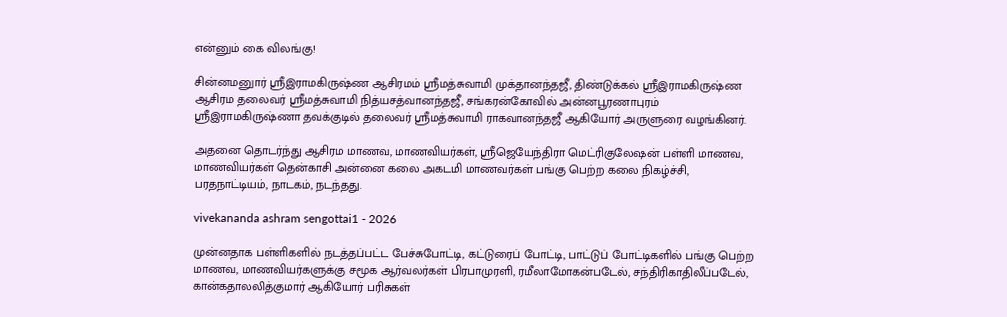என்னும் கை விலங்கு!

சின்னமனுார் ஸ்ரீஇராமகிருஷ்ண ஆசிரமம் ஸ்ரீமத்சுவாமி முக்தானந்தஜீ, திண்டுக்கல் ஸ்ரீஇராமகிருஷ்ண ஆசிரம தலைவர் ஸ்ரீமத்சுவாமி நித்யசத்வானந்தஜீ, சங்கரன்கோவில் அன்னபூரணாபுரம் ஸ்ரீஇராமகிருஷ்ணா தவக்குடில் தலைவர் ஸ்ரீமத்சுவாமி ராகவானந்தஜீ ஆகியோர் அருளுரை வழங்கினர்.

அதனை தொடர்ந்து ஆசிரம மாணவ, மாணவியர்கள், ஸ்ரீஜெயேந்திரா மெட்ரிகுலேஷன் பள்ளி மாணவ, மாணவியர்கள் தென்காசி அன்னை கலை அகடமி மாணவர்கள் பங்கு பெற்ற கலை நிகழ்ச்சி, பரதநாட்டியம், நாடகம், நடந்தது.

vivekananda ashram sengottai1 - 2026

முன்னதாக பள்ளிகளில் நடத்தப்பட்ட பேச்சுபோட்டி, கட்டுரைப் போட்டி, பாட்டுப் போட்டிகளில் பங்கு பெற்ற மாணவ, மாணவியர்களுக்கு சமூக ஆர்வலர்கள் பிரபாமுரளி, ரமீலாமோகன்படேல், சந்திரிகாதிலீப்படேல், கான்கதாலலித்குமார் ஆகியோர் பரிசுகள்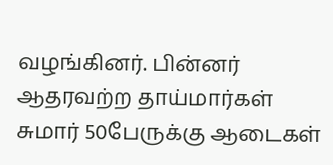வழங்கினர். பின்னர் ஆதரவற்ற தாய்மார்கள் சுமார் 50பேருக்கு ஆடைகள்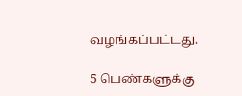வழங்கப்பட்டது.

5 பெண்களுக்கு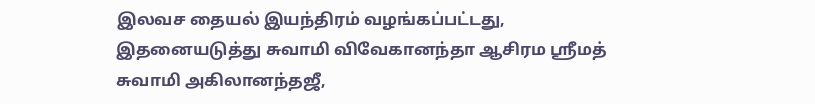இலவச தையல் இயந்திரம் வழங்கப்பட்டது, இதனையடுத்து சுவாமி விவேகானந்தா ஆசிரம ஸ்ரீமத் சுவாமி அகிலானந்தஜீ,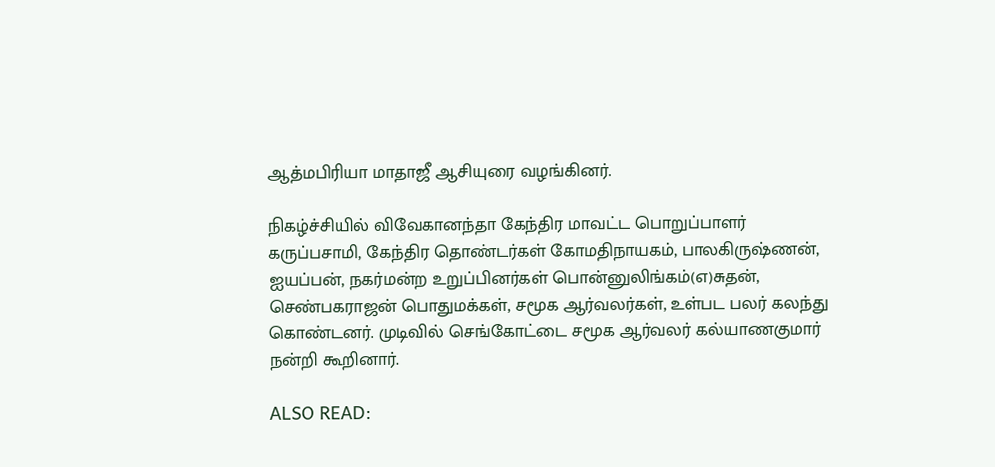ஆத்மபிரியா மாதாஜீ ஆசியுரை வழங்கினர்.

நிகழ்ச்சியில் விவேகானந்தா கேந்திர மாவட்ட பொறுப்பாளர் கருப்பசாமி, கேந்திர தொண்டர்கள் கோமதிநாயகம், பாலகிருஷ்ணன், ஐயப்பன், நகர்மன்ற உறுப்பினர்கள் பொன்னுலிங்கம்(எ)சுதன், செண்பகராஜன் பொதுமக்கள், சமூக ஆர்வலர்கள், உள்பட பலர் கலந்து கொண்டனர். முடிவில் செங்கோட்டை சமூக ஆர்வலர் கல்யாணகுமார் நன்றி கூறினார்.

ALSO READ: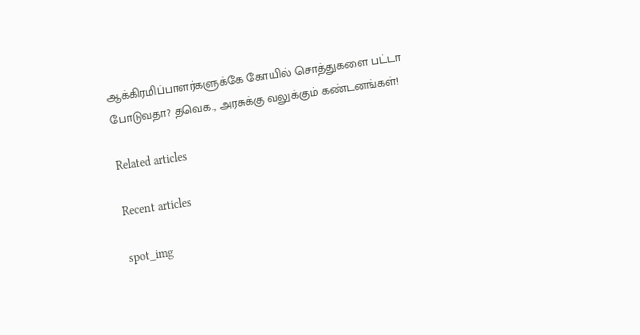ஆக்கிரமிப்பாளர்களுக்கே கோயில் சொத்துகளை பட்டா போடுவதா? தவெக., அரசுக்கு வலுக்கும் கண்டனங்கள்!

Related articles

Recent articles

spot_img